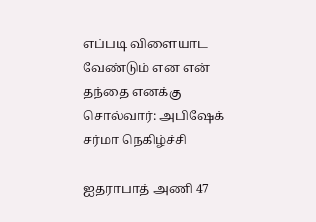எப்படி விளையாட வேண்டும் என என் தந்தை எனக்கு சொல்வார்: அபிஷேக் சர்மா நெகிழ்ச்சி

ஐதராபாத் அணி 47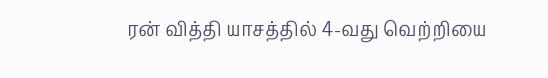ரன் வித்தி யாசத்தில் 4-வது வெற்றியை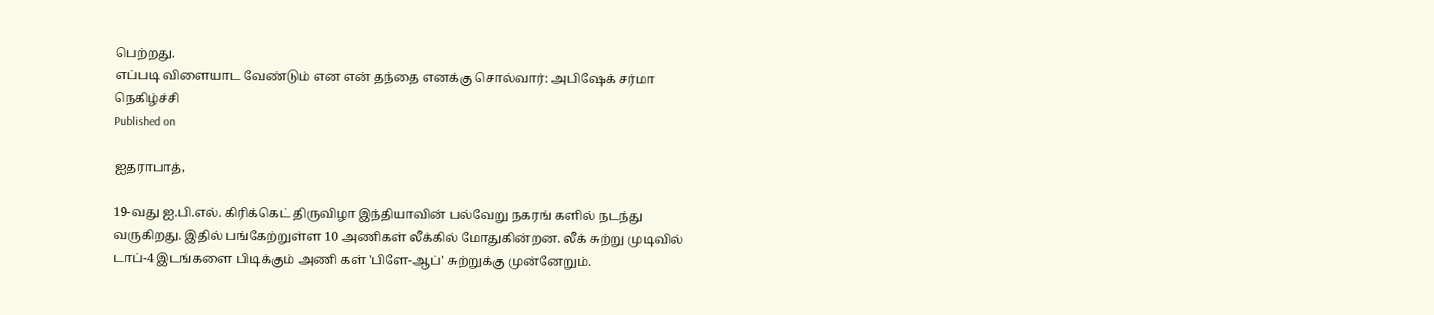பெற்றது.
எப்படி விளையாட வேண்டும் என என் தந்தை எனக்கு சொல்வார்: அபிஷேக் சர்மா நெகிழ்ச்சி
Published on

ஐதராபாத்,

19-வது ஐ.பி.எல். கிரிக்கெட் திருவிழா இந்தியாவின் பல்வேறு நகரங் களில் நடந்து வருகிறது. இதில் பங்கேற்றுள்ள 10 அணிகள் லீக்கில் மோதுகின்றன. லீக் சுற்று முடிவில் டாப்-4 இடங்களை பிடிக்கும் அணி கள் 'பிளே-ஆப்' சுற்றுக்கு முன்னேறும்.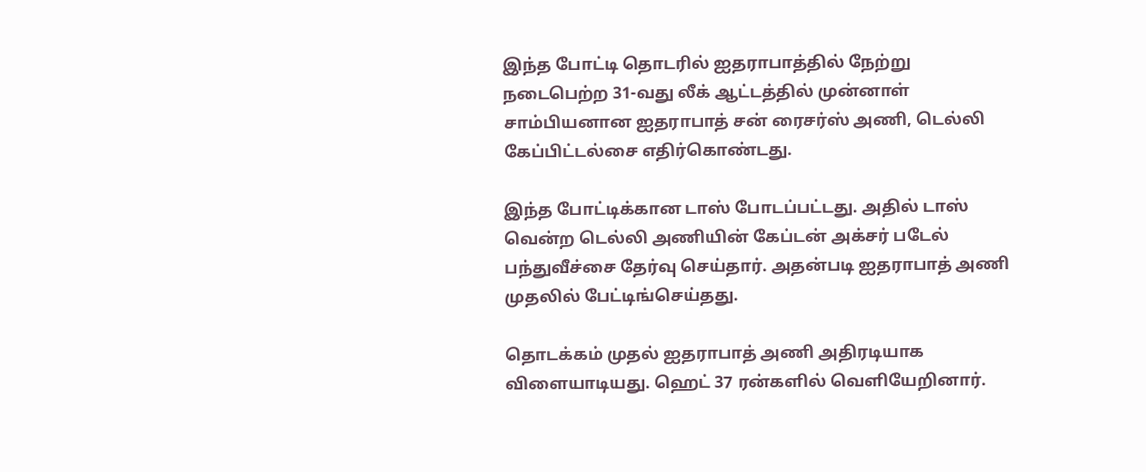இந்த போட்டி தொடரில் ஐதராபாத்தில் நேற்று நடைபெற்ற 31-வது லீக் ஆட்டத்தில் முன்னாள் சாம்பியனான ஐதராபாத் சன் ரைசர்ஸ் அணி, டெல்லி கேப்பிட்டல்சை எதிர்கொண்டது.

இந்த போட்டிக்கான டாஸ் போடப்பட்டது. அதில் டாஸ் வென்ற டெல்லி அணியின் கேப்டன் அக்சர் படேல் பந்துவீச்சை தேர்வு செய்தார். அதன்படி ஐதராபாத் அணி முதலில் பேட்டிங்செய்தது.

தொடக்கம் முதல் ஐதராபாத் அணி அதிரடியாக விளையாடியது. ஹெட் 37 ரன்களில் வெளியேறினார்.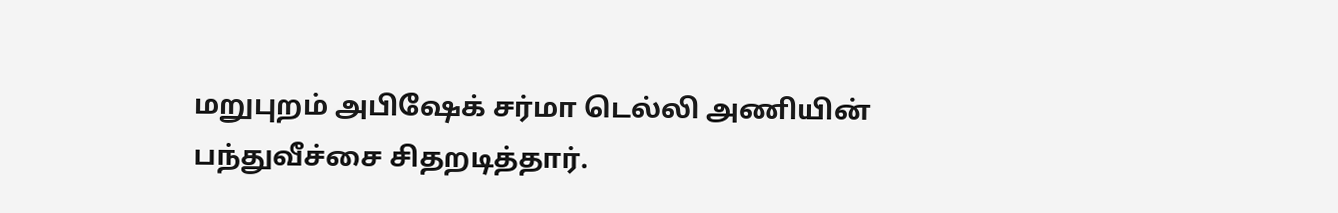மறுபுறம் அபிஷேக் சர்மா டெல்லி அணியின் பந்துவீச்சை சிதறடித்தார்.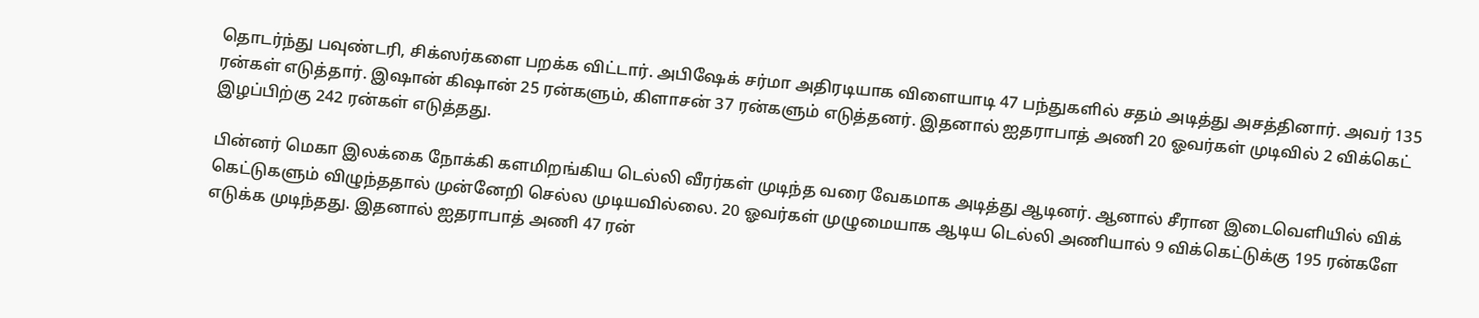தொடர்ந்து பவுண்டரி, சிக்ஸர்களை பறக்க விட்டார். அபிஷேக் சர்மா அதிரடியாக விளையாடி 47 பந்துகளில் சதம் அடித்து அசத்தினார். அவர் 135 ரன்கள் எடுத்தார். இஷான் கிஷான் 25 ரன்களும், கிளாசன் 37 ரன்களும் எடுத்தனர். இதனால் ஐதராபாத் அணி 20 ஓவர்கள் முடிவில் 2 விக்கெட் இழப்பிற்கு 242 ரன்கள் எடுத்தது.

பின்னர் மெகா இலக்கை நோக்கி களமிறங்கிய டெல்லி வீரர்கள் முடிந்த வரை வேகமாக அடித்து ஆடினர். ஆனால் சீரான இடைவெளியில் விக் கெட்டுகளும் விழுந்ததால் முன்னேறி செல்ல முடியவில்லை. 20 ஓவர்கள் முழுமையாக ஆடிய டெல்லி அணியால் 9 விக்கெட்டுக்கு 195 ரன்களே எடுக்க முடிந்தது. இதனால் ஐதராபாத் அணி 47 ரன்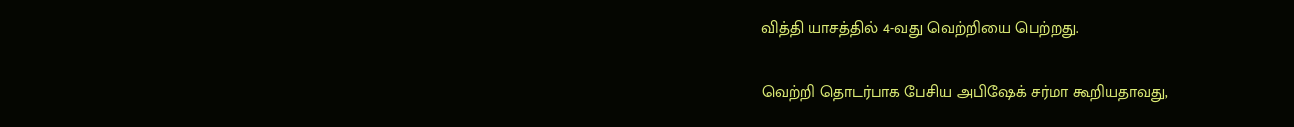வித்தி யாசத்தில் 4-வது வெற்றியை பெற்றது.

வெற்றி தொடர்பாக பேசிய அபிஷேக் சர்மா கூறியதாவது,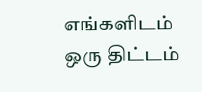எங்களிடம் ஒரு திட்டம்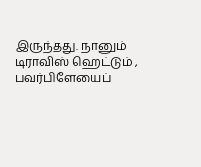இருந்தது. நானும் டிராவிஸ் ஹெட்டும் , பவர்பிளேயைப்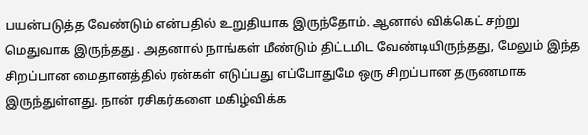பயன்படுத்த வேண்டும் என்பதில் உறுதியாக இருந்தோம். ஆனால் விக்கெட் சற்று மெதுவாக இருந்தது . அதனால் நாங்கள் மீண்டும் திட்டமிட வேண்டியிருந்தது, மேலும் இந்த சிறப்பான மைதானத்தில் ரன்கள் எடுப்பது எப்போதுமே ஒரு சிறப்பான தருணமாக இருந்துள்ளது. நான் ரசிகர்களை மகிழ்விக்க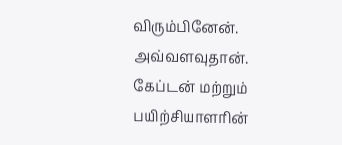விரும்பினேன். அவ்வளவுதான். கேப்டன் மற்றும் பயிற்சியாளரின்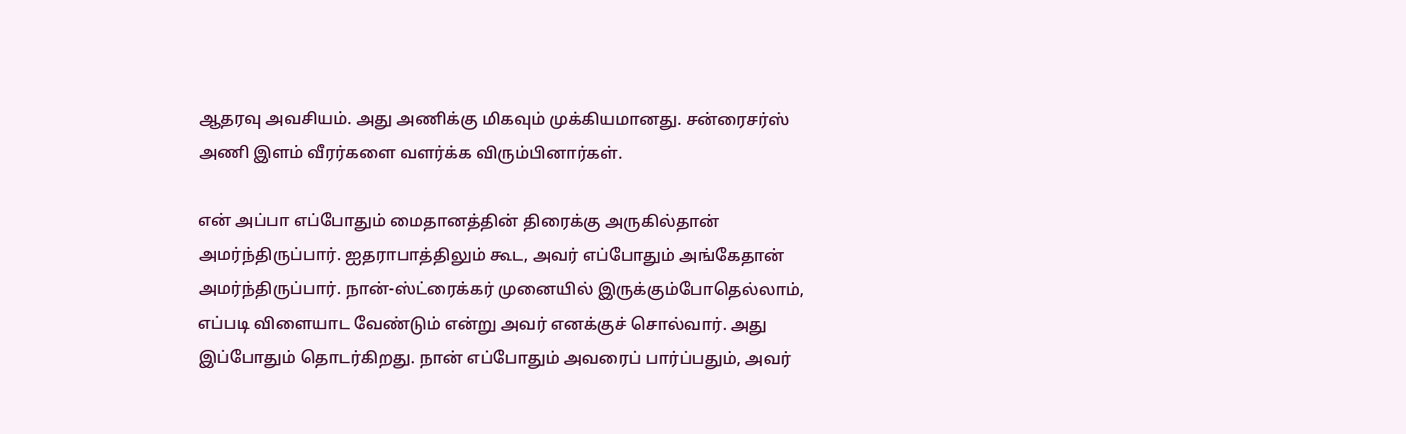ஆதரவு அவசியம். அது அணிக்கு மிகவும் முக்கியமானது. சன்ரைசர்ஸ் அணி இளம் வீரர்களை வளர்க்க விரும்பினார்கள்.

என் அப்பா எப்போதும் மைதானத்தின் திரைக்கு அருகில்தான் அமர்ந்திருப்பார். ஐதராபாத்திலும் கூட, அவர் எப்போதும் அங்கேதான் அமர்ந்திருப்பார். நான்-ஸ்ட்ரைக்கர் முனையில் இருக்கும்போதெல்லாம், எப்படி விளையாட வேண்டும் என்று அவர் எனக்குச் சொல்வார். அது இப்போதும் தொடர்கிறது. நான் எப்போதும் அவரைப் பார்ப்பதும், அவர்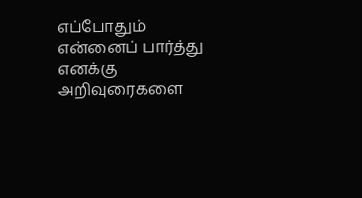எப்போதும் என்னைப் பார்த்து எனக்கு அறிவுரைகளை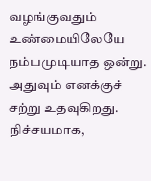வழங்குவதும் உண்மையிலேயே நம்பமுடியாத ஒன்று. அதுவும் எனக்குச் சற்று உதவுகிறது. நிச்சயமாக,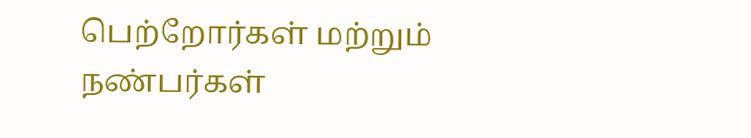பெற்றோர்கள் மற்றும் நண்பர்கள்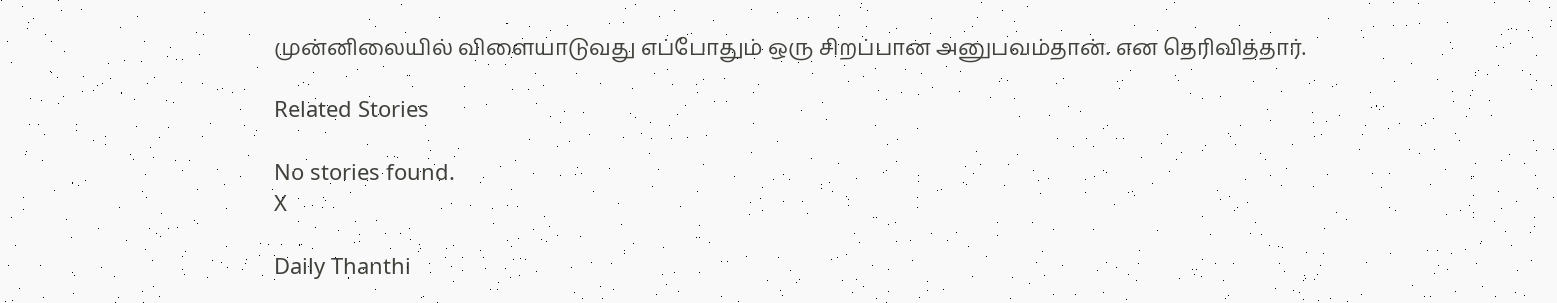முன்னிலையில் விளையாடுவது எப்போதும் ஒரு சிறப்பான அனுபவம்தான். என தெரிவித்தார்.

Related Stories

No stories found.
X

Daily Thanthi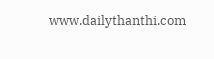www.dailythanthi.com